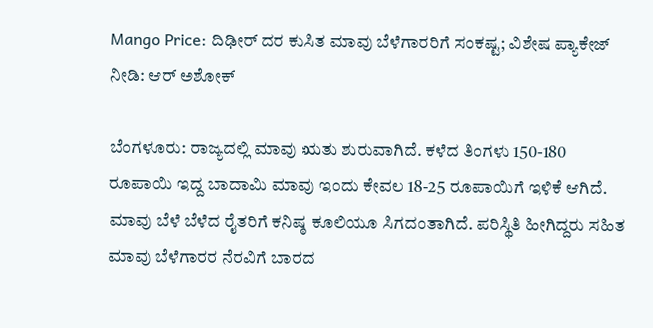Mango Price: ದಿಢೀರ್ ದರ ಕುಸಿತ ಮಾವು ಬೆಳೆಗಾರರಿಗೆ ಸಂಕಷ್ಟ; ವಿಶೇಷ ಪ್ಯಾಕೇಜ್ ನೀಡಿ: ಆರ್ ಅಶೋಕ್

ಬೆಂಗಳೂರು: ರಾಜ್ಯದಲ್ಲಿ ಮಾವು ಋತು ಶುರುವಾಗಿದೆ. ಕಳೆದ ತಿಂಗಳು 150-180 ರೂಪಾಯಿ ಇದ್ದ ಬಾದಾಮಿ ಮಾವು ಇಂದು ಕೇವಲ 18-25 ರೂಪಾಯಿಗೆ ಇಳಿಕೆ ಆಗಿದೆ. ಮಾವು ಬೆಳೆ ಬೆಳೆದ ರೈತರಿಗೆ ಕನಿಷ್ಠ ಕೂಲಿಯೂ ಸಿಗದಂತಾಗಿದೆ. ಪರಿಸ್ಥಿತಿ ಹೀಗಿದ್ದರು ಸಹಿತ ಮಾವು ಬೆಳೆಗಾರರ ನೆರವಿಗೆ ಬಾರದ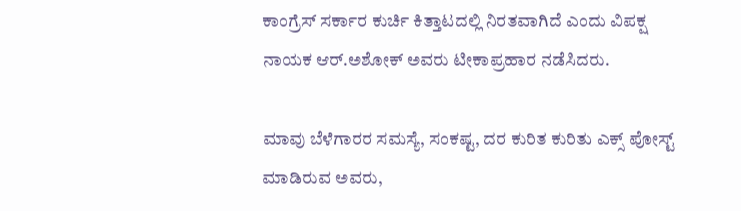ಕಾಂಗ್ರೆಸ್ ಸರ್ಕಾರ ಕುರ್ಚಿ ಕಿತ್ತಾಟದಲ್ಲಿ ನಿರತವಾಗಿದೆ ಎಂದು ವಿಪಕ್ಷ ನಾಯಕ ಆರ್.ಅಶೋಕ್ ಅವರು ಟೀಕಾಪ್ರಹಾರ ನಡೆಸಿದರು.

ಮಾವು ಬೆಳೆಗಾರರ ಸಮಸ್ಯೆ, ಸಂಕಷ್ಟ, ದರ ಕುರಿತ ಕುರಿತು ಎಕ್ಸ್ ಪೋಸ್ಟ್ ಮಾಡಿರುವ ಅವರು,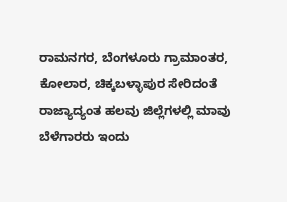ರಾಮನಗರ, ಬೆಂಗಳೂರು ಗ್ರಾಮಾಂತರ, ಕೋಲಾರ, ಚಿಕ್ಕಬಳ್ಳಾಪುರ ಸೇರಿದಂತೆ ರಾಜ್ಯಾದ್ಯಂತ ಹಲವು ಜಿಲ್ಲೆಗಳಲ್ಲಿ ಮಾವು ಬೆಳೆಗಾರರು ಇಂದು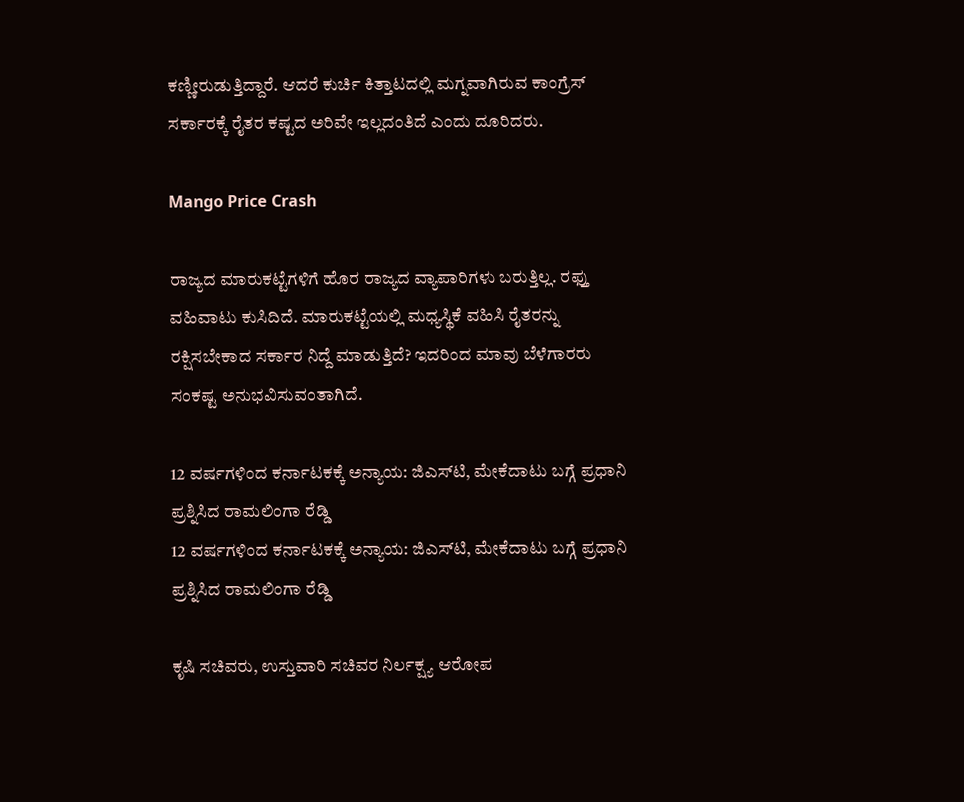ಕಣ್ಣೀರುಡುತ್ತಿದ್ದಾರೆ. ಆದರೆ ಕುರ್ಚಿ ಕಿತ್ತಾಟದಲ್ಲಿ ಮಗ್ನವಾಗಿರುವ ಕಾಂಗ್ರೆಸ್ ಸರ್ಕಾರಕ್ಕೆ ರೈತರ ಕಷ್ಟದ ಅರಿವೇ ಇಲ್ಲದಂತಿದೆ ಎಂದು ದೂರಿದರು.

Mango Price Crash

ರಾಜ್ಯದ ಮಾರುಕಟ್ಟೆಗಳಿಗೆ ಹೊರ ರಾಜ್ಯದ ವ್ಯಾಪಾರಿಗಳು ಬರುತ್ತಿಲ್ಲ. ರಫ್ತು ವಹಿವಾಟು ಕುಸಿದಿದೆ. ಮಾರುಕಟ್ಟೆಯಲ್ಲಿ ಮಧ್ಯಸ್ಥಿಕೆ ವಹಿಸಿ ರೈತರನ್ನು ರಕ್ಷಿಸಬೇಕಾದ ಸರ್ಕಾರ ನಿದ್ದೆ ಮಾಡುತ್ತಿದೆ? ಇದರಿಂದ ಮಾವು ಬೆಳೆಗಾರರು ಸಂಕಷ್ಟ ಅನುಭವಿಸುವಂತಾಗಿದೆ.

12 ವರ್ಷಗಳಿಂದ ಕರ್ನಾಟಕಕ್ಕೆ ಅನ್ಯಾಯ: ಜಿಎಸ್‌ಟಿ, ಮೇಕೆದಾಟು ಬಗ್ಗೆ ಪ್ರಧಾನಿ ಪ್ರಶ್ನಿಸಿದ ರಾಮಲಿಂಗಾ ರೆಡ್ಡಿ
12 ವರ್ಷಗಳಿಂದ ಕರ್ನಾಟಕಕ್ಕೆ ಅನ್ಯಾಯ: ಜಿಎಸ್‌ಟಿ, ಮೇಕೆದಾಟು ಬಗ್ಗೆ ಪ್ರಧಾನಿ ಪ್ರಶ್ನಿಸಿದ ರಾಮಲಿಂಗಾ ರೆಡ್ಡಿ

ಕೃಷಿ ಸಚಿವರು, ಉಸ್ತುವಾರಿ ಸಚಿವರ ನಿರ್ಲಕ್ಷ್ಯ ಆರೋಪ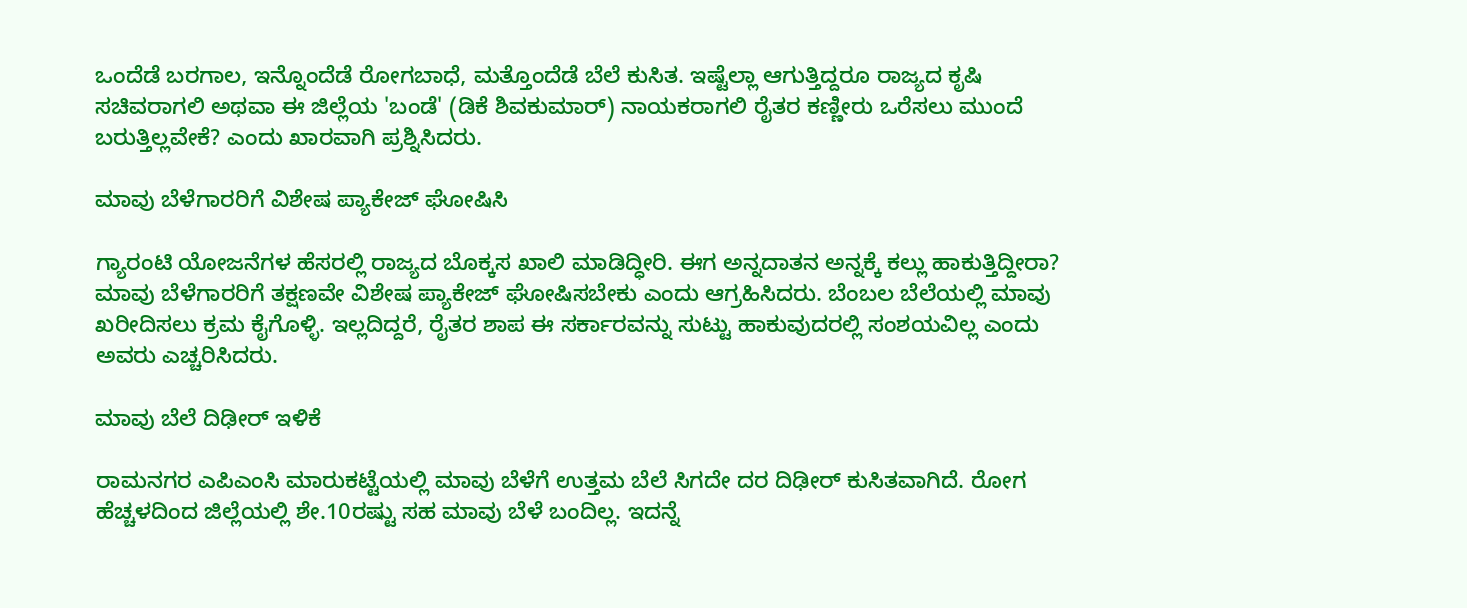ಒಂದೆಡೆ ಬರಗಾಲ, ಇನ್ನೊಂದೆಡೆ ರೋಗಬಾಧೆ, ಮತ್ತೊಂದೆಡೆ ಬೆಲೆ ಕುಸಿತ. ಇಷ್ಟೆಲ್ಲಾ ಆಗುತ್ತಿದ್ದರೂ ರಾಜ್ಯದ ಕೃಷಿ ಸಚಿವರಾಗಲಿ ಅಥವಾ ಈ ಜಿಲ್ಲೆಯ 'ಬಂಡೆ' (ಡಿಕೆ ಶಿವಕುಮಾರ್) ನಾಯಕರಾಗಲಿ ರೈತರ ಕಣ್ಣೀರು ಒರೆಸಲು ಮುಂದೆ ಬರುತ್ತಿಲ್ಲವೇಕೆ? ಎಂದು ಖಾರವಾಗಿ ಪ್ರಶ್ನಿಸಿದರು.

ಮಾವು ಬೆಳೆಗಾರರಿಗೆ ವಿಶೇಷ ಪ್ಯಾಕೇಜ್ ಘೋಷಿಸಿ

ಗ್ಯಾರಂಟಿ ಯೋಜನೆಗಳ ಹೆಸರಲ್ಲಿ ರಾಜ್ಯದ ಬೊಕ್ಕಸ ಖಾಲಿ ಮಾಡಿದ್ಧೀರಿ. ಈಗ ಅನ್ನದಾತನ ಅನ್ನಕ್ಕೆ ಕಲ್ಲು ಹಾಕುತ್ತಿದ್ದೀರಾ? ಮಾವು ಬೆಳೆಗಾರರಿಗೆ ತಕ್ಷಣವೇ ವಿಶೇಷ ಪ್ಯಾಕೇಜ್ ಘೋಷಿಸಬೇಕು ಎಂದು ಆಗ್ರಹಿಸಿದರು. ಬೆಂಬಲ ಬೆಲೆಯಲ್ಲಿ ಮಾವು ಖರೀದಿಸಲು ಕ್ರಮ ಕೈಗೊಳ್ಳಿ. ಇಲ್ಲದಿದ್ದರೆ, ರೈತರ ಶಾಪ ಈ ಸರ್ಕಾರವನ್ನು ಸುಟ್ಟು ಹಾಕುವುದರಲ್ಲಿ ಸಂಶಯವಿಲ್ಲ ಎಂದು ಅವರು ಎಚ್ಚರಿಸಿದರು.

ಮಾವು ಬೆಲೆ ದಿಢೀರ್ ಇಳಿಕೆ

ರಾಮನಗರ ಎಪಿಎಂಸಿ ಮಾರುಕಟ್ಟೆಯಲ್ಲಿ ಮಾವು ಬೆಳೆಗೆ ಉತ್ತಮ ಬೆಲೆ ಸಿಗದೇ ದರ ದಿಢೀರ್ ಕುಸಿತವಾಗಿದೆ. ರೋಗ ಹೆಚ್ಚಳದಿಂದ ಜಿಲ್ಲೆಯಲ್ಲಿ ಶೇ.10ರಷ್ಟು ಸಹ ಮಾವು ಬೆಳೆ ಬಂದಿಲ್ಲ. ಇದನ್ನೆ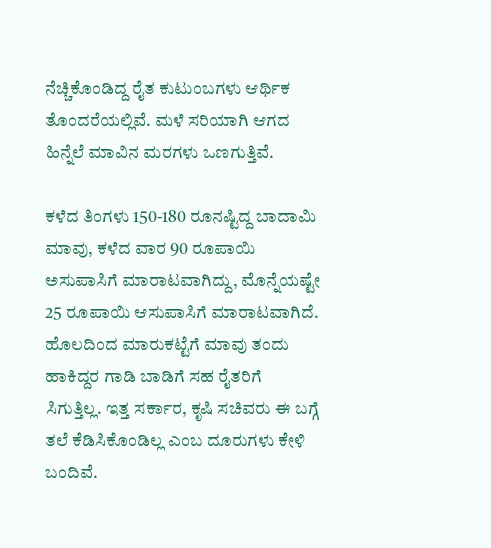ನೆಚ್ಚಿಕೊಂಡಿದ್ದ ರೈತ ಕುಟುಂಬಗಳು ಆರ್ಥಿಕ ತೊಂದರೆಯಲ್ಲಿವೆ. ಮಳೆ ಸರಿಯಾಗಿ ಆಗದ ಹಿನ್ನೆಲೆ ಮಾವಿನ ಮರಗಳು ಒಣಗುತ್ತಿವೆ.

ಕಳೆದ ತಿಂಗಳು 150-180 ರೂನಷ್ಟಿದ್ದ ಬಾದಾಮಿ ಮಾವು, ಕಳೆದ ವಾರ 90 ರೂಪಾಯಿ ಅಸುಪಾಸಿಗೆ ಮಾರಾಟವಾಗಿದ್ದು, ಮೊನ್ನೆಯಷ್ಟೇ 25 ರೂಪಾಯಿ ಆಸುಪಾಸಿಗೆ ಮಾರಾಟವಾಗಿದೆ. ಹೊಲದಿಂದ ಮಾರುಕಟ್ಟೆಗೆ ಮಾವು ತಂದು ಹಾಕಿದ್ದರ ಗಾಡಿ ಬಾಡಿಗೆ ಸಹ ರೈತರಿಗೆ ಸಿಗುತ್ತಿಲ್ಲ. ಇತ್ತ ಸರ್ಕಾರ, ಕೃಷಿ ಸಚಿವರು ಈ ಬಗ್ಗೆ ತಲೆ ಕೆಡಿಸಿಕೊಂಡಿಲ್ಲ ಎಂಬ ದೂರುಗಳು ಕೇಳಿ ಬಂದಿವೆ.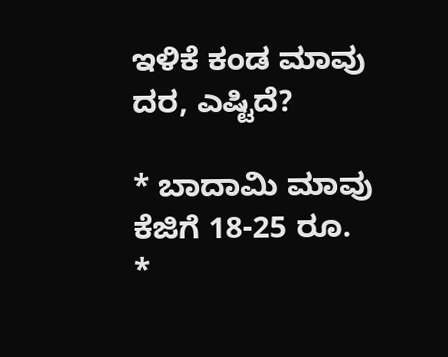ಇಳಿಕೆ ಕಂಡ ಮಾವು ದರ, ಎಷ್ಟಿದೆ?

* ಬಾದಾಮಿ ಮಾವು ಕೆಜಿಗೆ 18-25 ರೂ.
*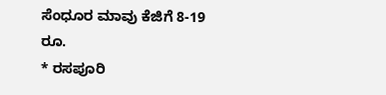ಸೆಂಧೂರ ಮಾವು ಕೆಜಿಗೆ 8-19 ರೂ.
* ರಸಪೂರಿ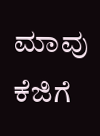ಮಾವು ಕೆಜಿಗೆ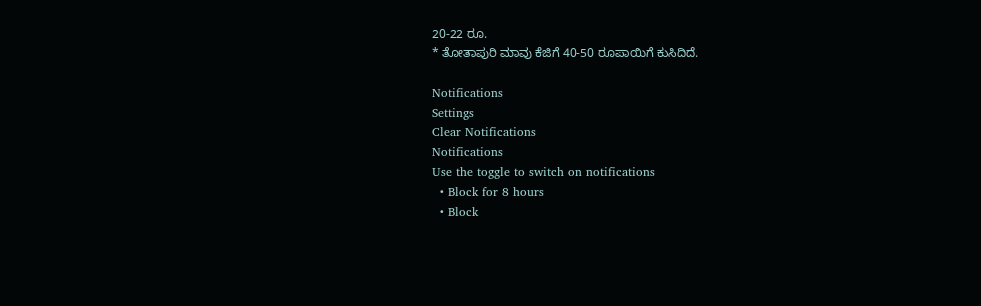20-22 ರೂ.
* ತೋತಾಪುರಿ ಮಾವು ಕೆಜಿಗೆ 40-50 ರೂಪಾಯಿಗೆ ಕುಸಿದಿದೆ.

Notifications
Settings
Clear Notifications
Notifications
Use the toggle to switch on notifications
  • Block for 8 hours
  • Block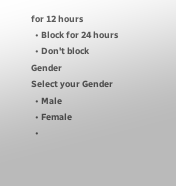for 12 hours
  • Block for 24 hours
  • Don't block
Gender
Select your Gender
  • Male
  • Female
  •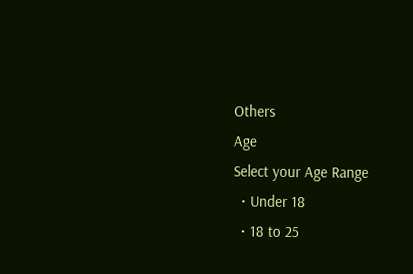Others
Age
Select your Age Range
  • Under 18
  • 18 to 25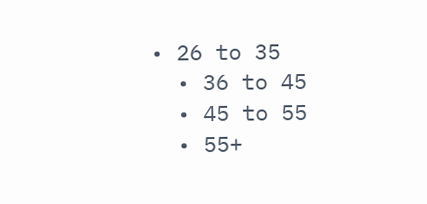• 26 to 35
  • 36 to 45
  • 45 to 55
  • 55+